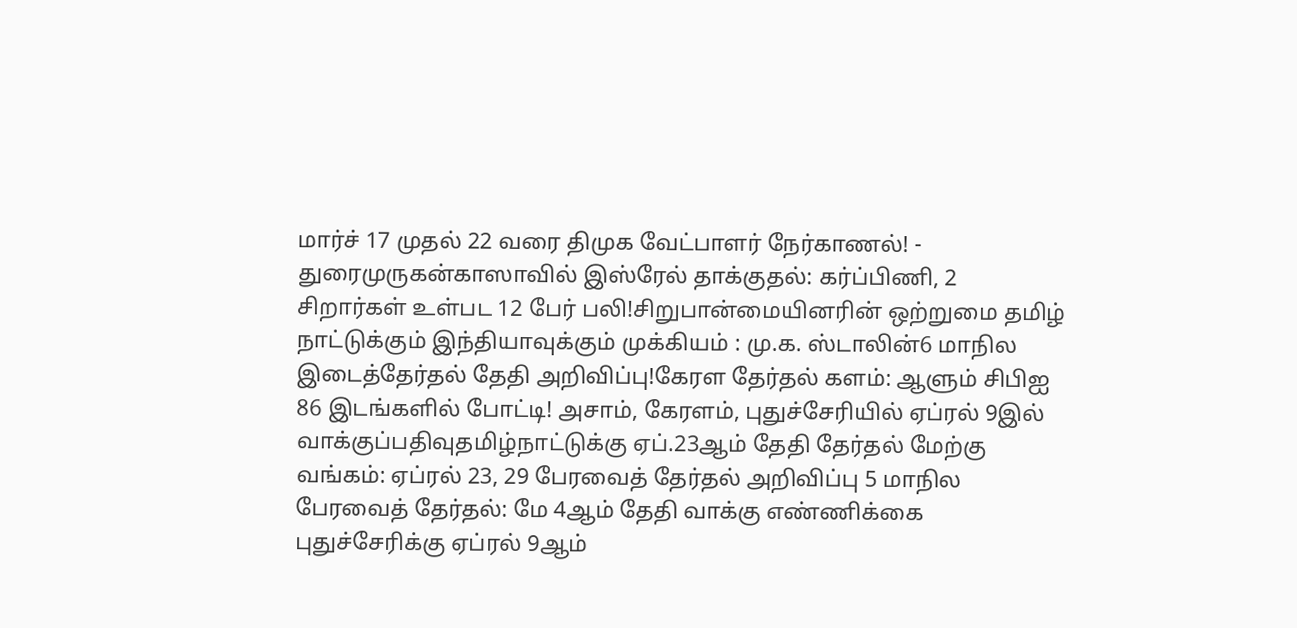மார்ச் 17 முதல் 22 வரை திமுக வேட்பாளர் நேர்காணல்! - துரைமுருகன்காஸாவில் இஸ்ரேல் தாக்குதல்: கர்ப்பிணி, 2 சிறார்கள் உள்பட 12 பேர் பலி!சிறுபான்மையினரின் ஒற்றுமை தமிழ் நாட்டுக்கும் இந்தியாவுக்கும் முக்கியம் : மு.க. ஸ்டாலின்6 மாநில இடைத்தேர்தல் தேதி அறிவிப்பு!கேரள தேர்தல் களம்: ஆளும் சிபிஐ 86 இடங்களில் போட்டி! அசாம், கேரளம், புதுச்சேரியில் ஏப்ரல் 9இல் வாக்குப்பதிவுதமிழ்நாட்டுக்கு ஏப்.23ஆம் தேதி தேர்தல் மேற்கு வங்கம்: ஏப்ரல் 23, 29 பேரவைத் தேர்தல் அறிவிப்பு 5 மாநில பேரவைத் தேர்தல்: மே 4ஆம் தேதி வாக்கு எண்ணிக்கை புதுச்சேரிக்கு ஏப்ரல் 9ஆம்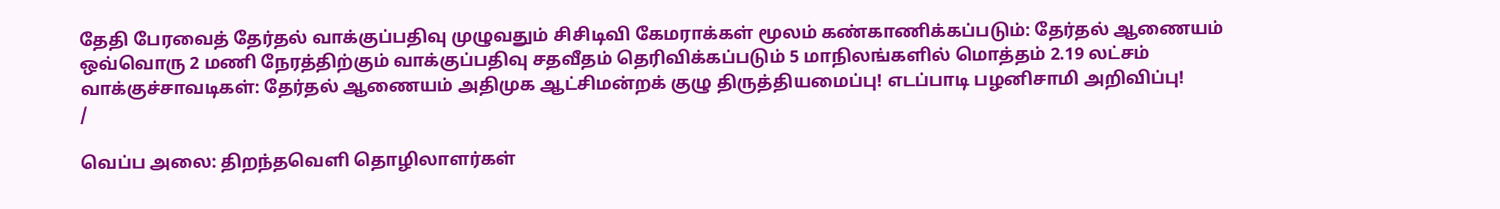தேதி பேரவைத் தேர்தல் வாக்குப்பதிவு முழுவதும் சிசிடிவி கேமராக்கள் மூலம் கண்காணிக்கப்படும்: தேர்தல் ஆணையம் ஒவ்வொரு 2 மணி நேரத்திற்கும் வாக்குப்பதிவு சதவீதம் தெரிவிக்கப்படும் 5 மாநிலங்களில் மொத்தம் 2.19 லட்சம் வாக்குச்சாவடிகள்: தேர்தல் ஆணையம் அதிமுக ஆட்சிமன்றக் குழு திருத்தியமைப்பு! எடப்பாடி பழனிசாமி அறிவிப்பு!
/

வெப்ப அலை: திறந்தவெளி தொழிலாளர்கள்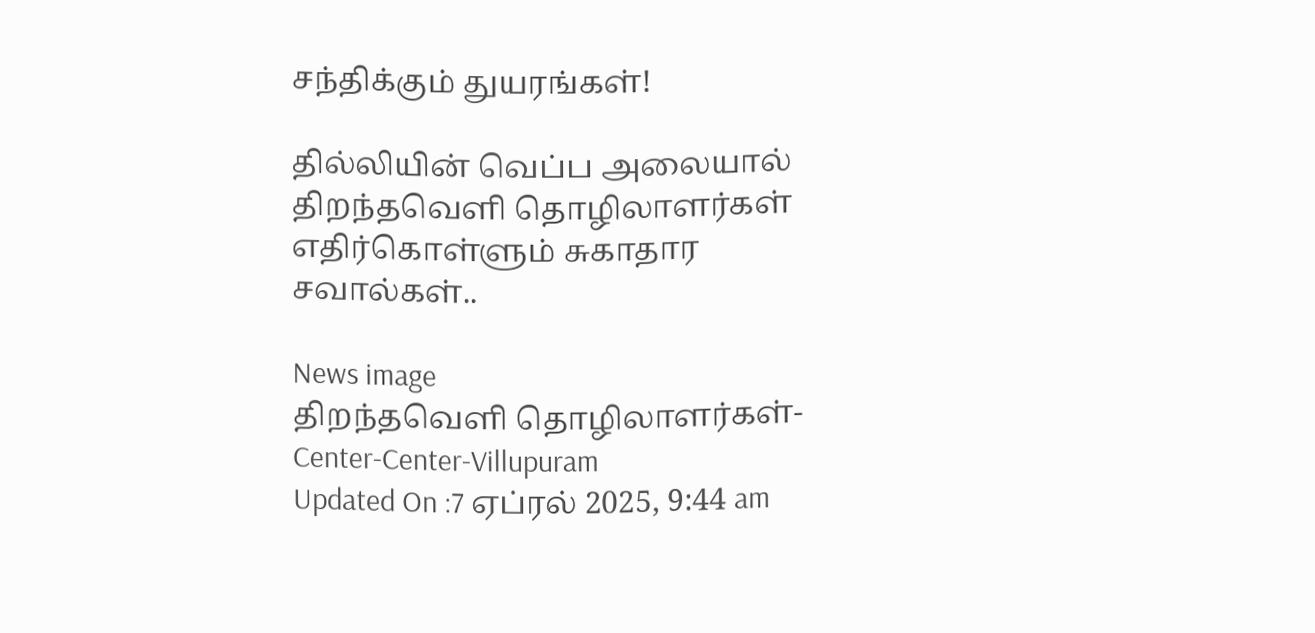சந்திக்கும் துயரங்கள்!

தில்லியின் வெப்ப அலையால் திறந்தவெளி தொழிலாளர்கள் எதிர்கொள்ளும் சுகாதார சவால்கள்..

News image
திறந்தவெளி தொழிலாளர்கள்- Center-Center-Villupuram
Updated On :7 ஏப்ரல் 2025, 9:44 am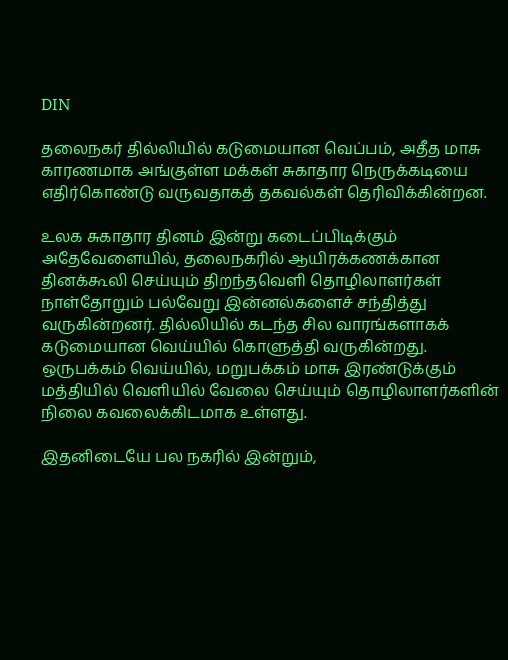DIN

தலைநகர் தில்லியில் கடுமையான வெப்பம், அதீத மாசு காரணமாக அங்குள்ள மக்கள் சுகாதார நெருக்கடியை எதிர்கொண்டு வருவதாகத் தகவல்கள் தெரிவிக்கின்றன.

உலக சுகாதார தினம் இன்று கடைப்பிடிக்கும் அதேவேளையில், தலைநகரில் ஆயிரக்கணக்கான தினக்கூலி செய்யும் திறந்தவெளி தொழிலாளர்கள் நாள்தோறும் பல்வேறு இன்னல்களைச் சந்தித்து வருகின்றனர். தில்லியில் கடந்த சில வாரங்களாகக் கடுமையான வெய்யில் கொளுத்தி வருகின்றது. ஒருபக்கம் வெய்யில், மறுபக்கம் மாசு இரண்டுக்கும் மத்தியில் வெளியில் வேலை செய்யும் தொழிலாளர்களின் நிலை கவலைக்கிடமாக உள்ளது.

இதனிடையே பல நகரில் இன்றும்,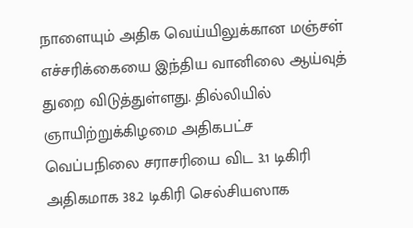நாளையும் அதிக வெய்யிலுக்கான மஞ்சள் எச்சரிக்கையை இந்திய வானிலை ஆய்வுத் துறை விடுத்துள்ளது. தில்லியில் ஞாயிற்றுக்கிழமை அதிகபட்ச வெப்பநிலை சராசரியை விட 3.1 டிகிரி அதிகமாக 38.2 டிகிரி செல்சியஸாக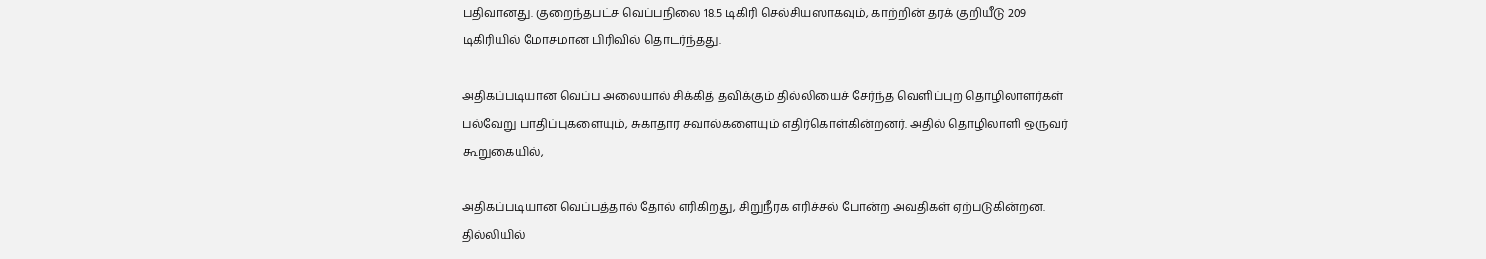பதிவானது. குறைந்தபட்ச வெப்பநிலை 18.5 டிகிரி செல்சியஸாகவும், காற்றின் தரக் குறியீடு 209 டிகிரியில் மோசமான பிரிவில் தொடர்ந்தது.

அதிகப்படியான வெப்ப அலையால் சிக்கித் தவிக்கும் தில்லியைச் சேர்ந்த வெளிப்புற தொழிலாளர்கள் பல்வேறு பாதிப்புகளையும், சுகாதார சவால்களையும் எதிர்கொள்கின்றனர். அதில் தொழிலாளி ஒருவர் கூறுகையில்,

அதிகப்படியான வெப்பத்தால் தோல் எரிகிறது, சிறுநீரக எரிச்சல் போன்ற அவதிகள் ஏற்படுகின்றன. தில்லியில்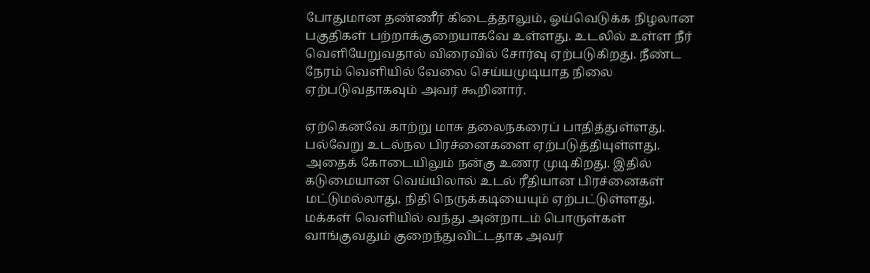போதுமான தண்ணீர் கிடைத்தாலும், ஓய்வெடுக்க நிழலான பகுதிகள் பற்றாக்குறையாகவே உள்ளது. உடலில் உள்ள நீர் வெளியேறுவதால் விரைவில் சோர்வு ஏற்படுகிறது. நீண்ட நேரம் வெளியில் வேலை செய்யமுடியாத நிலை ஏற்படுவதாகவும் அவர் கூறினார்.

ஏற்கெனவே காற்று மாசு தலைநகரைப் பாதித்துள்ளது. பல்வேறு உடல்நல பிரச்னைகளை ஏற்படுத்தியுள்ளது. அதைக் கோடையிலும் நன்கு உணர முடிகிறது. இதில் கடுமையான வெய்யிலால் உடல் ரீதியான பிரச்னைகள் மட்டுமல்லாது, நிதி நெருக்கடியையும் ஏற்பட்டுள்ளது. மக்கள் வெளியில் வந்து அன்றாடம் பொருள்கள் வாங்குவதும் குறைந்துவிட்டதாக அவர்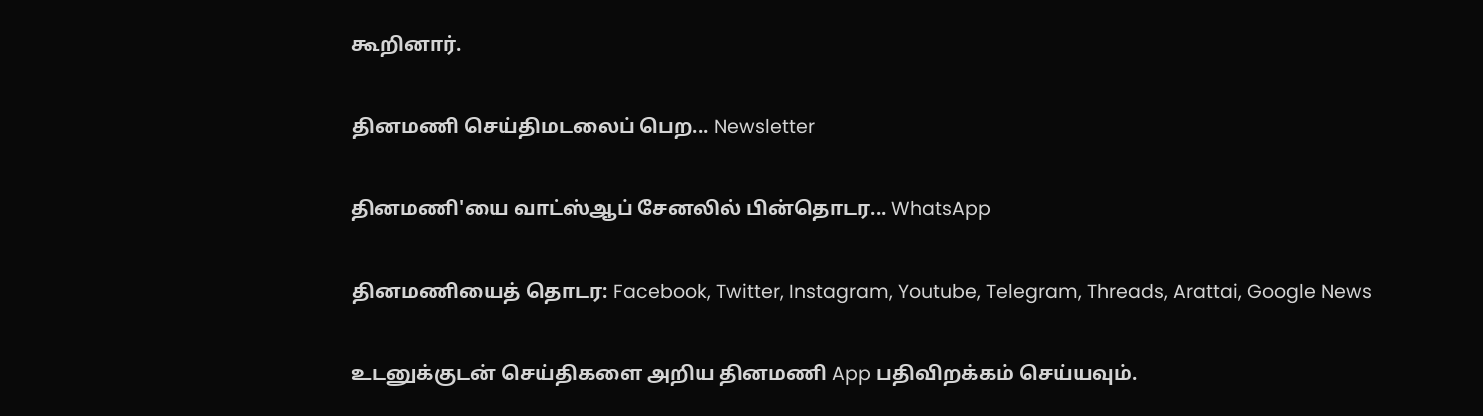கூறினார்.

தினமணி செய்திமடலைப் பெற... Newsletter

தினமணி'யை வாட்ஸ்ஆப் சேனலில் பின்தொடர... WhatsApp

தினமணியைத் தொடர: Facebook, Twitter, Instagram, Youtube, Telegram, Threads, Arattai, Google News

உடனுக்குடன் செய்திகளை அறிய தினமணி App பதிவிறக்கம் செய்யவும்.